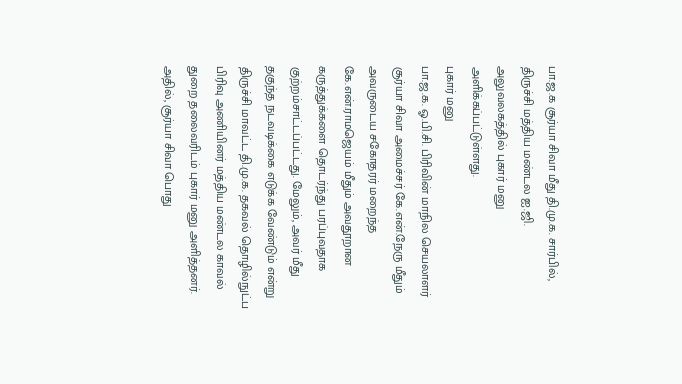பா.ஜ.க சூர்யா சிவா மீது தி.மு.க. சார்பில், திருச்சி மத்திய மண்டல ஐ.ஜி. அலுவலகத்தில் புகார் மனு அளிக்கப்பட்டுள்ளது.
புகார் மனு
பா.ஜ.க. ஓ.பி.சி. பிரிவின் மாநில செயலாளர் சூர்யா சிவா அமைச்சர் கே.என்.நேரு மீதும் அவருடைய சகோதரர் மறைந்த கே.என்.ராமஜெயம் மீதும் அவதூறான கருத்துக்களை தொடர்ந்து பரப்புவதாக குற்றம்சாட்டப்பட்டது. மேலும், அவர் மீது தகுந்த நடவடிக்கை எடுக்க வேண்டும் என்று திருச்சி மாவட்ட தி.மு.க. தகவல் தொழில்நுட்ப பிரிவு அணியினர் மத்திய மண்டல காவல் துறை தலைவரிடம் புகார் மனு அளித்தனர். அதில், சூர்யா சிவா பொது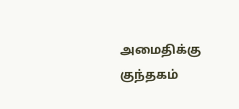அமைதிக்கு குந்தகம்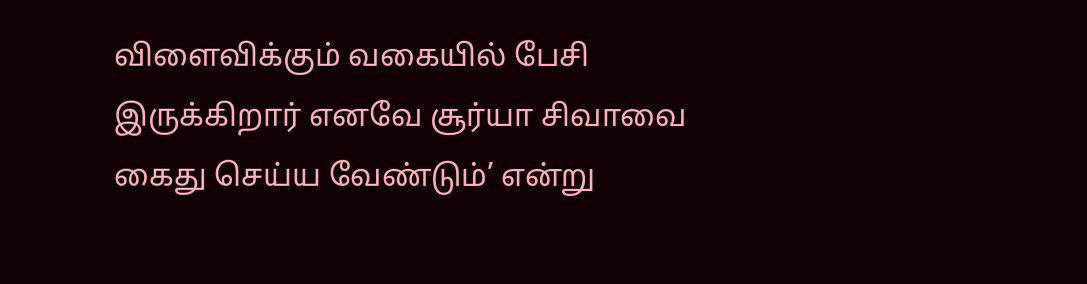விளைவிக்கும் வகையில் பேசி இருக்கிறார் எனவே சூர்யா சிவாவை கைது செய்ய வேண்டும்’ என்று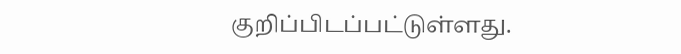குறிப்பிடப்பட்டுள்ளது.